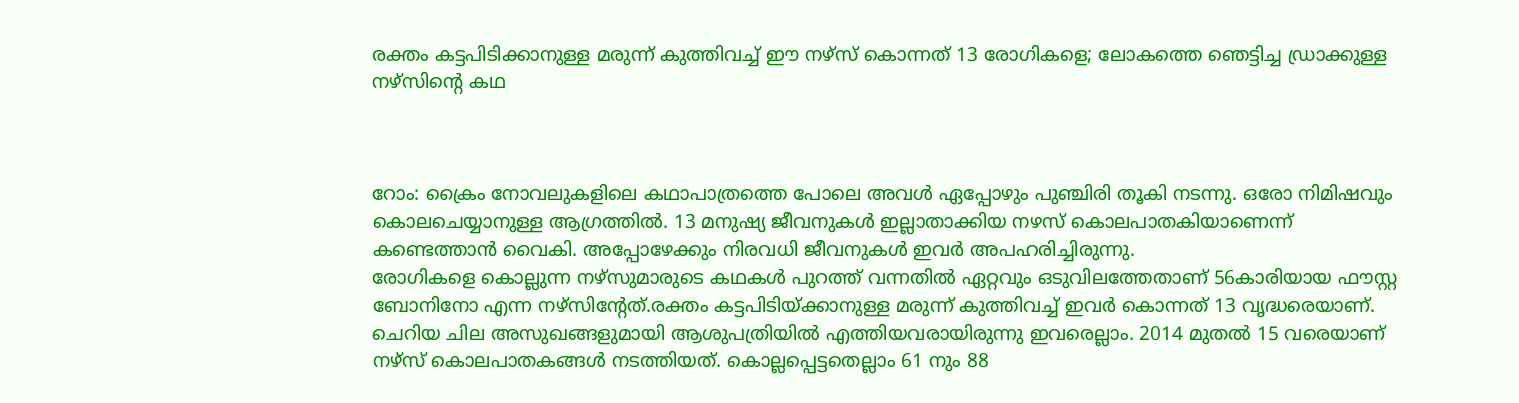രക്തം കട്ടപിടിക്കാനുള്ള മരുന്ന് കുത്തിവച്ച് ഈ നഴ്‌സ് കൊന്നത് 13 രോഗികളെ; ലോകത്തെ ഞെട്ടിച്ച ഡ്രാക്കുള്ള നഴ്‌സിന്റെ കഥ



റോം: ക്രൈം നോവലുകളിലെ കഥാപാത്രത്തെ പോലെ അവള്‍ ഏപ്പോഴും പുഞ്ചിരി തൂകി നടന്നു. ഒരോ നിമിഷവും കൊലചെയ്യാനുള്ള ആഗ്രത്തില്‍. 13 മനുഷ്യ ജീവനുകള്‍ ഇല്ലാതാക്കിയ നഴസ് കൊലപാതകിയാണെന്ന് കണ്ടെത്താന്‍ വൈകി. അപ്പോഴേക്കും നിരവധി ജീവനുകള്‍ ഇവര്‍ അപഹരിച്ചിരുന്നു.
രോഗികളെ കൊല്ലുന്ന നഴ്‌സുമാരുടെ കഥകള്‍ പുറത്ത് വന്നതില്‍ ഏറ്റവും ഒടുവിലത്തേതാണ് 56കാരിയായ ഫൗസ്റ്റ ബോനിനോ എന്ന നഴ്‌സിന്റേത്.രക്തം കട്ടപിടിയ്ക്കാനുള്ള മരുന്ന് കുത്തിവച്ച് ഇവര്‍ കൊന്നത് 13 വൃദ്ധരെയാണ്. ചെറിയ ചില അസുഖങ്ങളുമായി ആശുപത്രിയില്‍ എത്തിയവരായിരുന്നു ഇവരെല്ലാം. 2014 മുതല്‍ 15 വരെയാണ് നഴ്‌സ് കൊലപാതകങ്ങള്‍ നടത്തിയത്. കൊല്ലപ്പെട്ടതെല്ലാം 61 നും 88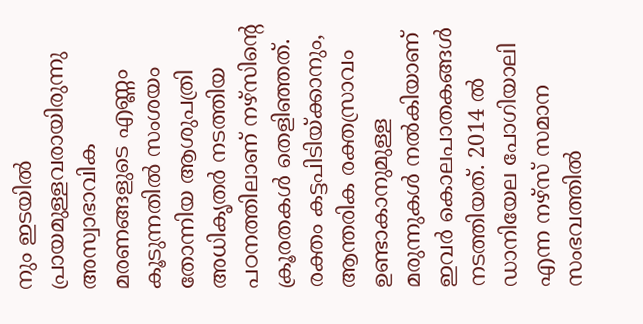നും ഇടയില്‍ പ്രായമുള്ളവരായിരുന്നു
അസ്വാഭാവിക മരണങ്ങളുടെ എണ്ണം കൂടുന്നതില്‍ സംശയം തോന്നിയ ആശുപത്രി അധികൃതര്‍ നടത്തിയ പഠനത്തിലാണ് നഴ്‌സിന്റെ ക്രൂരതകള്‍ തെളിഞ്ഞത്. രക്തം കട്ടപിടിയ്ക്കാനും, ആന്തരിക രക്തസ്രാവം ഉണ്ടാകാനുമുള്ള മരുന്നുകള്‍ നല്‍കിയാണ് ഇവര്‍ കൊലപാതകങ്ങള്‍ നടത്തിയത്. 2014 ല്‍ ഡാനിയേല പോഗിയാലി എന്ന നഴ്‌സ് സമാന സംഭവത്തില്‍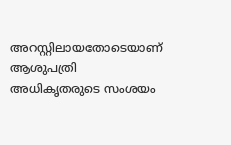അറസ്റ്റിലായതോടെയാണ് ആശുപത്രി അധികൃതരുടെ സംശയം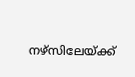നഴ്‌സിലേയ്ക്ക്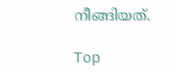നീങ്ങിയത്.

Top